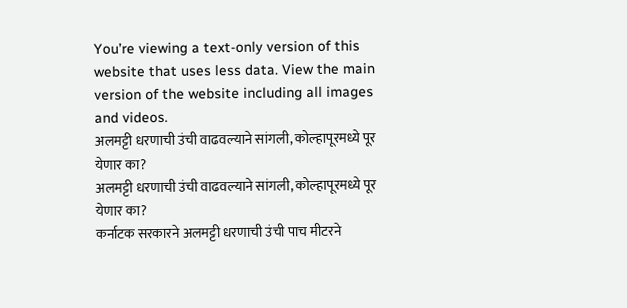You’re viewing a text-only version of this website that uses less data. View the main version of the website including all images and videos.
अलमट्टी धरणाची उंची वाढवल्याने सांगली, कोल्हापूरमध्ये पूर येणार का?
अलमट्टी धरणाची उंची वाढवल्याने सांगली, कोल्हापूरमध्ये पूर येणार का?
कर्नाटक सरकारने अलमट्टी धरणाची उंची पाच मीटरने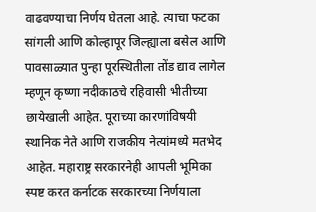वाढवण्याचा निर्णय घेतला आहे. त्याचा फटका सांगली आणि कोल्हापूर जिल्ह्याला बसेल आणि पावसाळ्यात पुन्हा पूरस्थितीला तोंड द्याव लागेल म्हणून कृष्णा नदीकाठचे रहिवासी भीतीच्या छायेखाली आहेत. पूराच्या कारणांविषयी स्थानिक नेते आणि राजकीय नेत्यांमध्ये मतभेद आहेत. महाराष्ट्र सरकारनेही आपली भूमिका स्पष्ट करत कर्नाटक सरकारच्या निर्णयाला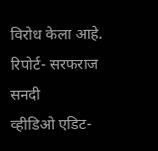विरोध केला आहे.
रिपोर्ट- सरफराज सनदी
व्हीडिओ एडिट-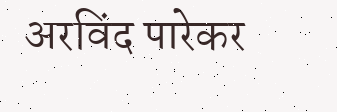अरविंद पारेकर